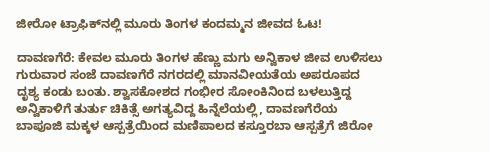ಜೀರೋ ಟ್ರಾಫಿಕ್‌ನಲ್ಲಿ ಮೂರು ತಿಂಗಳ ಕಂದಮ್ಮನ ಜೀವದ ಓಟ!

ದಾವಣಗೆರೆ: ಕೇವಲ ಮೂರು ತಿಂಗಳ ಹೆಣ್ಣು ಮಗು ಅನ್ವಿಕಾಳ ಜೀವ ಉಳಿಸಲು ಗುರುವಾರ ಸಂಜೆ ದಾವಣಗೆರೆ ನಗರದಲ್ಲಿ ಮಾನವೀಯತೆಯ ಅಪರೂಪದ ದೃಶ್ಯ ಕಂಡು ಬಂತು. ಶ್ವಾಸಕೋಶದ ಗಂಭೀರ ಸೋಂಕಿನಿಂದ ಬಳಲುತ್ತಿದ್ದ ಅನ್ವಿಕಾಳಿಗೆ ತುರ್ತು ಚಿಕಿತ್ಸೆ ಅಗತ್ಯವಿದ್ದ ಹಿನ್ನೆಲೆಯಲ್ಲಿ, ದಾವಣಗೆರೆಯ ಬಾಪೂಜಿ ಮಕ್ಕಳ ಆಸ್ಪತ್ರೆಯಿಂದ ಮಣಿಪಾಲದ ಕಸ್ತೂರಬಾ ಆಸ್ಪತ್ರೆಗೆ ಜಿರೋ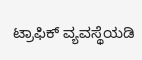ಟ್ರಾಫಿಕ್ ವ್ಯವಸ್ಥೆಯಡಿ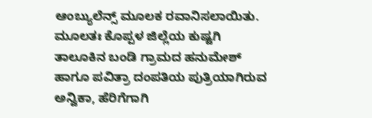ಆಂಬ್ಯುಲೆನ್ಸ್ ಮೂಲಕ ರವಾನಿಸಲಾಯಿತು. ಮೂಲತಃ ಕೊಪ್ಪಳ ಜಿಲ್ಲೆಯ ಕುಷ್ಟಗಿ ತಾಲೂಕಿನ ಬಂಡಿ ಗ್ರಾಮದ ಹನುಮೇಶ್ ಹಾಗೂ ಪವಿತ್ರಾ ದಂಪತಿಯ ಪುತ್ರಿಯಾಗಿರುವ ಅನ್ವಿಕಾ, ಹೆರಿಗೆಗಾಗಿ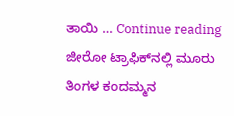ತಾಯಿ … Continue reading ಜೀರೋ ಟ್ರಾಫಿಕ್‌ನಲ್ಲಿ ಮೂರು ತಿಂಗಳ ಕಂದಮ್ಮನ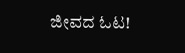ಜೀವದ ಓಟ!